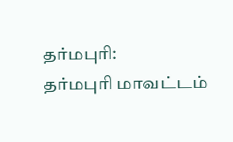தர்மபுரி:
தர்மபுரி மாவட்டம்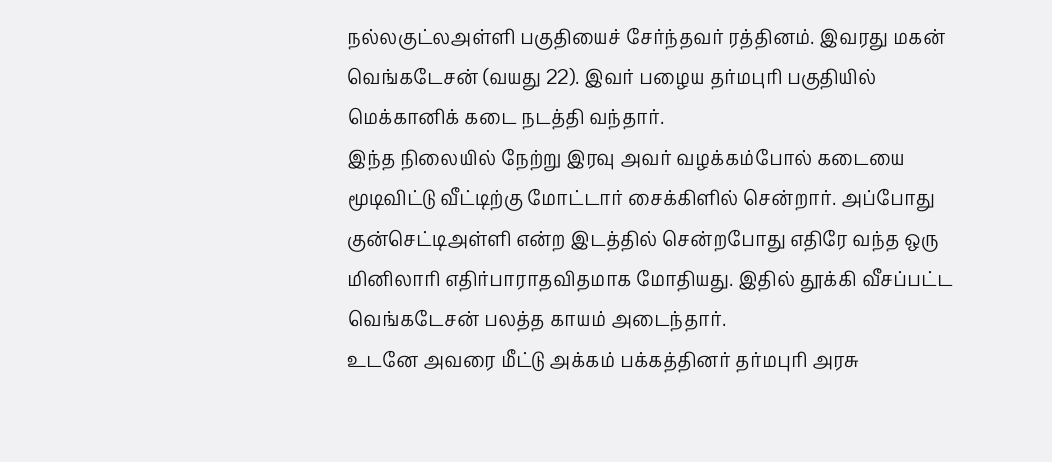நல்லகுட்லஅள்ளி பகுதியைச் சேர்ந்தவர் ரத்தினம். இவரது மகன் வெங்கடேசன் (வயது 22). இவர் பழைய தர்மபுரி பகுதியில் மெக்கானிக் கடை நடத்தி வந்தார்.
இந்த நிலையில் நேற்று இரவு அவர் வழக்கம்போல் கடையை மூடிவிட்டு வீட்டிற்கு மோட்டார் சைக்கிளில் சென்றார். அப்போது குன்செட்டிஅள்ளி என்ற இடத்தில் சென்றபோது எதிரே வந்த ஒரு மினிலாரி எதிர்பாராதவிதமாக மோதியது. இதில் தூக்கி வீசப்பட்ட வெங்கடேசன் பலத்த காயம் அடைந்தார்.
உடனே அவரை மீட்டு அக்கம் பக்கத்தினர் தர்மபுரி அரசு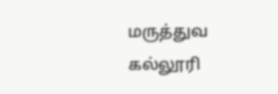மருத்துவ கல்லூரி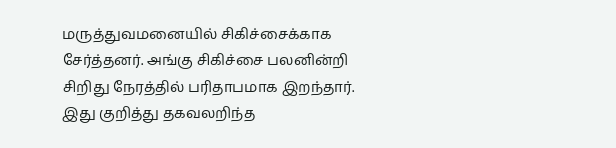மருத்துவமனையில் சிகிச்சைக்காக சேர்த்தனர். அங்கு சிகிச்சை பலனின்றி சிறிது நேரத்தில் பரிதாபமாக இறந்தார்.
இது குறித்து தகவலறிந்த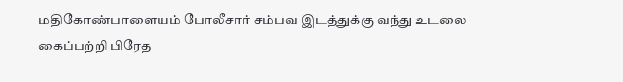மதிகோண்பாளையம் போலீசார் சம்பவ இடத்துக்கு வந்து உடலை கைப்பற்றி பிரேத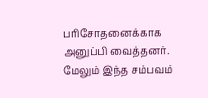பரிசோதனைக்காக அனுப்பி வைத்தனர். மேலும் இந்த சம்பவம்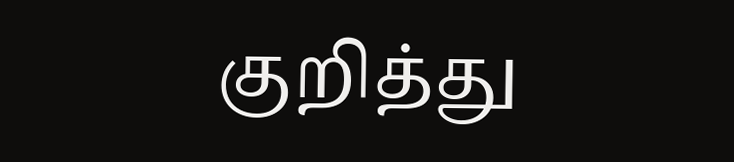குறித்து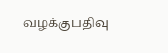வழக்குபதிவு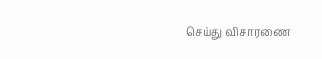செய்து விசாரணை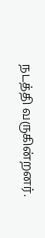நடத்தி வருகின்றனர்.